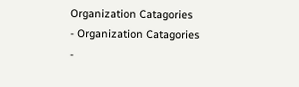Organization Catagories
- Organization Catagories
-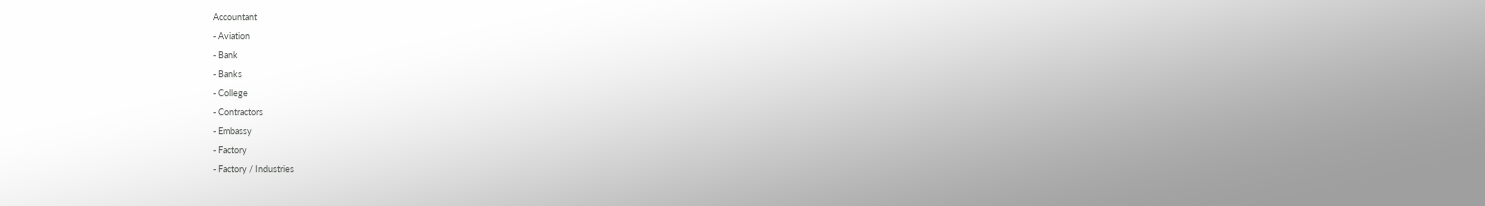Accountant
- Aviation
- Bank
- Banks
- College
- Contractors
- Embassy
- Factory
- Factory / Industries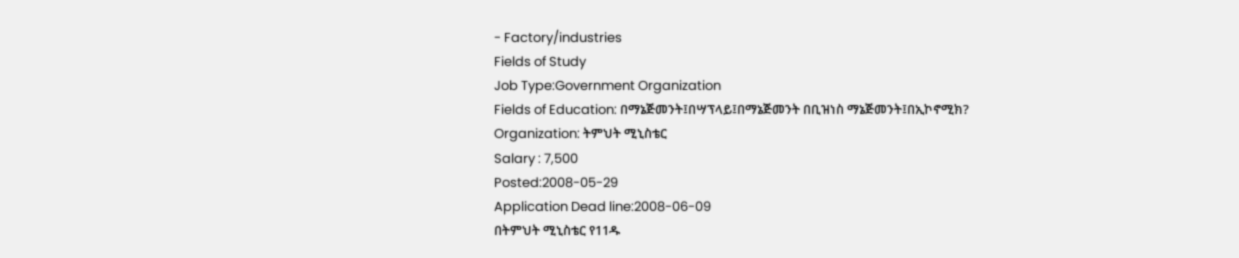- Factory/industries
Fields of Study
Job Type:Government Organization
Fields of Education: በማኔጅመንት፤በሣፕላይ፤በማኔጅመንት በቢዝነስ ማኔጅመንት፤በኢኮኖሚክ?
Organization: ትምህት ሚኒስቴር
Salary : 7,500
Posted:2008-05-29
Application Dead line:2008-06-09
በትምህት ሚኒስቴር የ11ዱ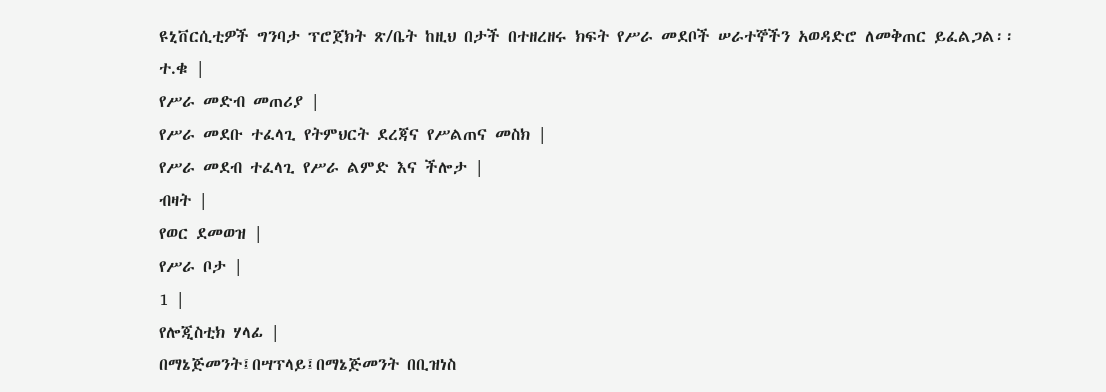ዩኒቨርሲቲዎች ግንባታ ፕሮጀክት ጽ/ቤት ከዚህ በታች በተዘረዘሩ ክፍት የሥራ መደቦች ሠራተኞችን አወዳድሮ ለመቅጠር ይፈልጋል፡፡
ተ.ቁ |
የሥራ መድብ መጠሪያ |
የሥራ መደቡ ተፈላጊ የትምህርት ደረጃና የሥልጠና መስክ |
የሥራ መደብ ተፈላጊ የሥራ ልምድ እና ችሎታ |
ብዛት |
የወር ደመወዝ |
የሥራ ቦታ |
1 |
የሎጂስቲክ ሃላፊ |
በማኔጅመንት፤በሣፕላይ፤በማኔጅመንት በቢዝነስ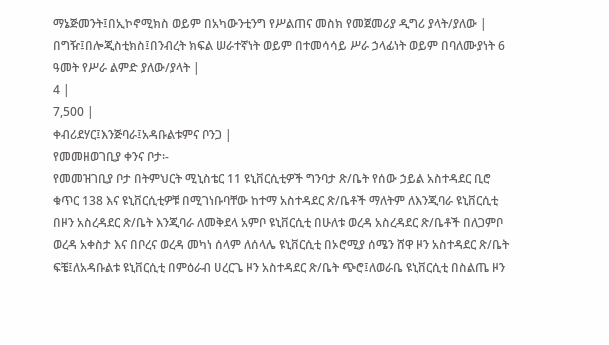ማኔጅመንት፤በኢኮኖሚክስ ወይም በአካውንቲንግ የሥልጠና መስክ የመጀመሪያ ዲግሪ ያላት/ያለው |
በግዥ፤በሎጂስቲክስ፤በንብረት ክፍል ሠራተኛነት ወይም በተመሳሳይ ሥራ ኃላፊነት ወይም በባለሙያነት 6 ዓመት የሥራ ልምድ ያለው/ያላት |
4 |
7,500 |
ቀብሪደሃር፤እንጅባራ፤አዳቡልቱምና ቦንጋ |
የመመዘወገቢያ ቀንና ቦታ፡-
የመመዝገቢያ ቦታ በትምህርት ሚኒስቴር 11 ዩኒቨርሲቲዎች ግንባታ ጽ/ቤት የሰው ኃይል አስተዳደር ቢሮ ቁጥር 138 እና ዩኒቨርሲቲዎቹ በሚገነቡባቸው ከተማ አስተዳደር ጽ/ቤቶች ማለትም ለእንጂባራ ዩኒቨርሲቲ በዞን አስረዳደር ጽ/ቤት እንጂባራ ለመቅደላ አምቦ ዩኒቨርሲቲ በሁለቱ ወረዳ አስረዳደር ጽ/ቤቶች በለጋምቦ ወረዳ አቀስታ እና በቦረና ወረዳ መካነ ሰላም ለሰላሌ ዩኒቨርሲቲ በኦሮሚያ ሰሜን ሸዋ ዞን አስተዳደር ጽ/ቤት ፍቼ፤ለአዳቡልቱ ዩኒቨርሲቲ በምዕራብ ሀረርጌ ዞን አስተዳደር ጽ/ቤት ጭሮ፤ለወራቤ ዩኒቨርሲቲ በስልጤ ዞን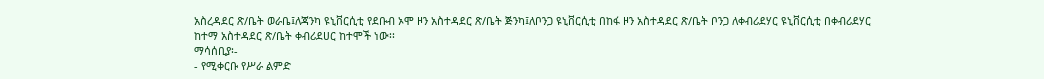አስረዳደር ጽ/ቤት ወራቤ፤ለጃንካ ዩኒቨርሲቲ የደቡብ ኦሞ ዞን አስተዳደር ጽ/ቤት ጅንካ፤ለቦንጋ ዩኒቨርሲቲ በከፋ ዞን አስተዳደር ጽ/ቤት ቦንጋ ለቀብሪደሃር ዩኒቨርሲቲ በቀብሪደሃር ከተማ አስተዳደር ጽ/ቤት ቀብሪደሀር ከተሞች ነው፡፡
ማሳሰቢያ፡-
- የሚቀርቡ የሥራ ልምድ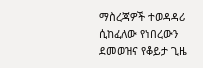ማስረጃዎች ተወዳዳሪ ሲከፈለው የነበረውን ደመወዝና የቆይታ ጊዜ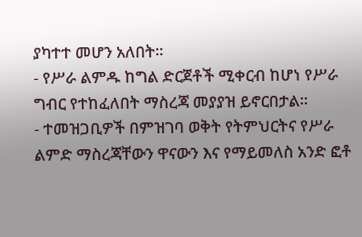ያካተተ መሆን አለበት፡፡
- የሥራ ልምዱ ከግል ድርጀቶች ሚቀርብ ከሆነ የሥራ ግብር የተከፈለበት ማስረጃ መያያዝ ይኖርበታል፡፡
- ተመዝጋቢዎች በምዝገባ ወቅት የትምህርትና የሥራ ልምድ ማስረጃቸውን ዋናውን እና የማይመለስ አንድ ፎቶ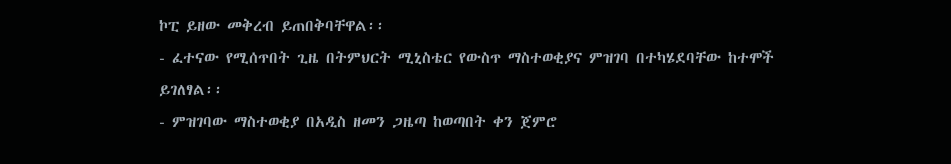ኮፒ ይዘው መቅረብ ይጠበቅባቸዋል፡፡
- ፈተናው የሚሰጥበት ጊዜ በትምህርት ሚኒስቴር የውስጥ ማስተወቂያና ምዝገባ በተካሄደባቸው ከተሞች ይገለፃል፡፡
- ምዝገባው ማስተወቂያ በአዲስ ዘመን ጋዜጣ ከወጣበት ቀን ጀምሮ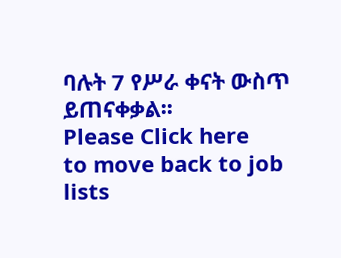ባሉት 7 የሥራ ቀናት ውስጥ ይጠናቀቃል፡፡
Please Click here
to move back to job lists